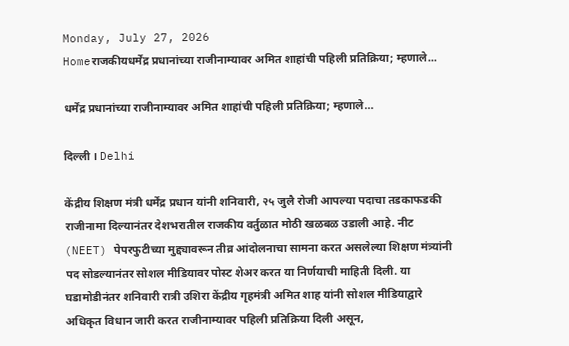Monday, July 27, 2026
Homeराजकीयधर्मेंद्र प्रधानांच्या राजीनाम्यावर अमित शाहांची पहिली प्रतिक्रिया; म्हणाले...

धर्मेंद्र प्रधानांच्या राजीनाम्यावर अमित शाहांची पहिली प्रतिक्रिया; म्हणाले…

दिल्ली । Delhi

केंद्रीय शिक्षण मंत्री धर्मेंद्र प्रधान यांनी शनिवारी, २५ जुलै रोजी आपल्या पदाचा तडकाफडकी राजीनामा दिल्यानंतर देशभरातील राजकीय वर्तुळात मोठी खळबळ उडाली आहे. नीट (NEET) पेपरफुटीच्या मुद्द्यावरून तीव्र आंदोलनाचा सामना करत असलेल्या शिक्षण मंत्र्यांनी पद सोडल्यानंतर सोशल मीडियावर पोस्ट शेअर करत या निर्णयाची माहिती दिली. या घडामोडीनंतर शनिवारी रात्री उशिरा केंद्रीय गृहमंत्री अमित शाह यांनी सोशल मीडियाद्वारे अधिकृत विधान जारी करत राजीनाम्यावर पहिली प्रतिक्रिया दिली असून,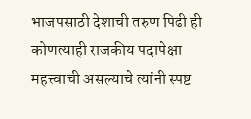भाजपसाठी देशाची तरुण पिढी ही कोणत्याही राजकीय पदापेक्षा महत्त्वाची असल्याचे त्यांनी स्पष्ट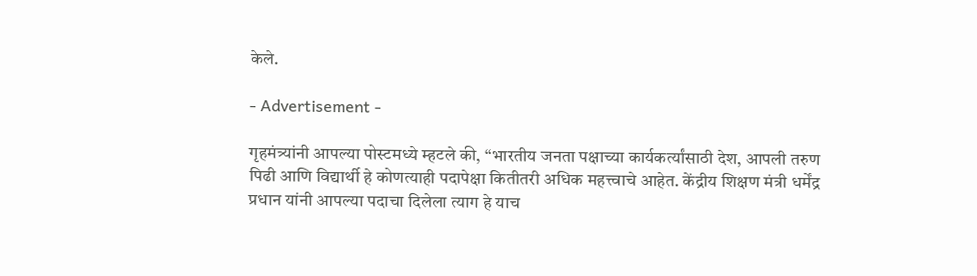केले.

- Advertisement -

गृहमंत्र्यांनी आपल्या पोस्टमध्ये म्हटले की, “भारतीय जनता पक्षाच्या कार्यकर्त्यांसाठी देश, आपली तरुण पिढी आणि विद्यार्थी हे कोणत्याही पदापेक्षा कितीतरी अधिक महत्त्वाचे आहेत. केंद्रीय शिक्षण मंत्री धर्मेंद्र प्रधान यांनी आपल्या पदाचा दिलेला त्याग हे याच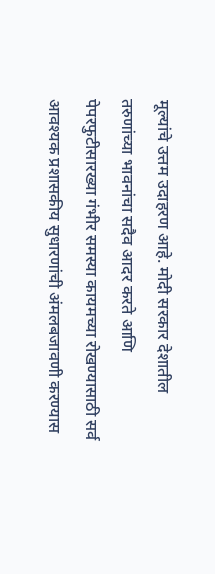मूल्यांचे उत्तम उदाहरण आहे. मोदी सरकार देशातील तरुणांच्या भावनांचा सदैव आदर करते आणि पेपरफुटीसारख्या गंभीर समस्या कायमच्या रोखण्यासाठी सर्व आवश्यक प्रशासकीय सुधारणांची अंमलबजावणी करण्यास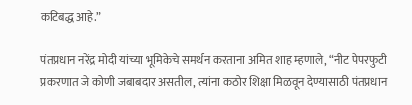कटिबद्ध आहे.”

पंतप्रधान नरेंद्र मोदी यांच्या भूमिकेचे समर्थन करताना अमित शाह म्हणाले, “नीट पेपरफुटी प्रकरणात जे कोणी जबाबदार असतील, त्यांना कठोर शिक्षा मिळवून देण्यासाठी पंतप्रधान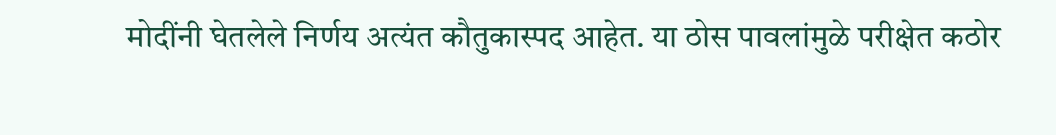मोदींनी घेतलेले निर्णय अत्यंत कौतुकास्पद आहेत. या ठोस पावलांमुळे परीक्षेत कठोर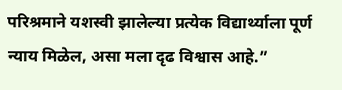परिश्रमाने यशस्वी झालेल्या प्रत्येक विद्यार्थ्याला पूर्ण न्याय मिळेल, असा मला दृढ विश्वास आहे.”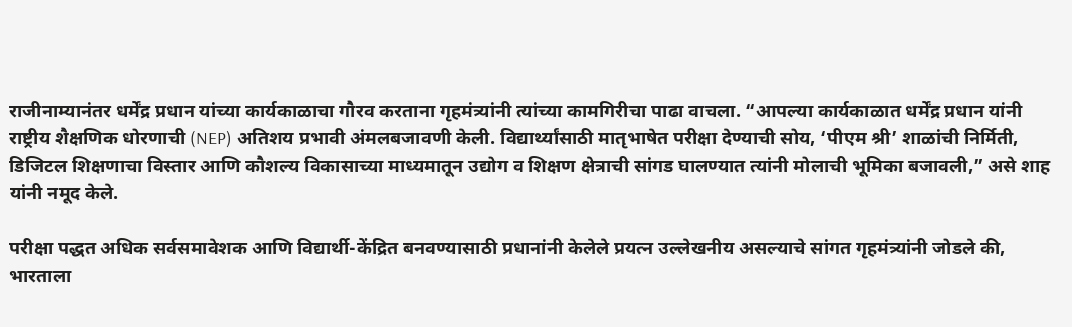राजीनाम्यानंतर धर्मेंद्र प्रधान यांच्या कार्यकाळाचा गौरव करताना गृहमंत्र्यांनी त्यांच्या कामगिरीचा पाढा वाचला. “आपल्या कार्यकाळात धर्मेंद्र प्रधान यांनी राष्ट्रीय शैक्षणिक धोरणाची (NEP) अतिशय प्रभावी अंमलबजावणी केली. विद्यार्थ्यांसाठी मातृभाषेत परीक्षा देण्याची सोय, ‘पीएम श्री’ शाळांची निर्मिती, डिजिटल शिक्षणाचा विस्तार आणि कौशल्य विकासाच्या माध्यमातून उद्योग व शिक्षण क्षेत्राची सांगड घालण्यात त्यांनी मोलाची भूमिका बजावली,” असे शाह यांनी नमूद केले.

परीक्षा पद्धत अधिक सर्वसमावेशक आणि विद्यार्थी-केंद्रित बनवण्यासाठी प्रधानांनी केलेले प्रयत्न उल्लेखनीय असल्याचे सांगत गृहमंत्र्यांनी जोडले की, भारताला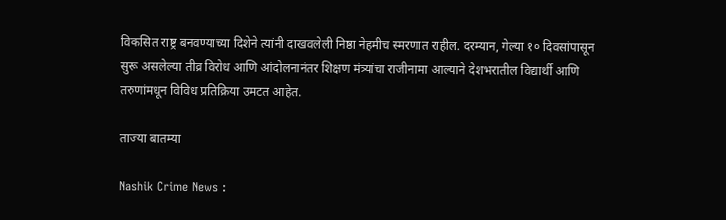विकसित राष्ट्र बनवण्याच्या दिशेने त्यांनी दाखवलेली निष्ठा नेहमीच स्मरणात राहील. दरम्यान, गेल्या १० दिवसांपासून सुरू असलेल्या तीव्र विरोध आणि आंदोलनानंतर शिक्षण मंत्र्यांचा राजीनामा आल्याने देशभरातील विद्यार्थी आणि तरुणांमधून विविध प्रतिक्रिया उमटत आहेत.

ताज्या बातम्या

Nashik Crime News :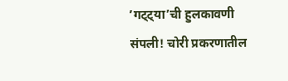’गट्ट्या’ची हुलकावणी संपली! चोरी प्रकरणातील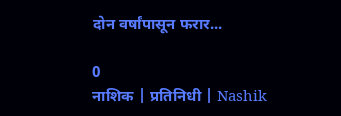दोन वर्षांपासून फरार...

0
नाशिक | प्रतिनिधी | Nashik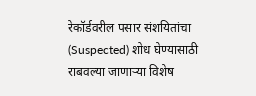रेकॉर्डवरील पसार संशयितांचा (Suspected) शोध घेण्यासाठी राबवल्या जाणाऱ्या विशेष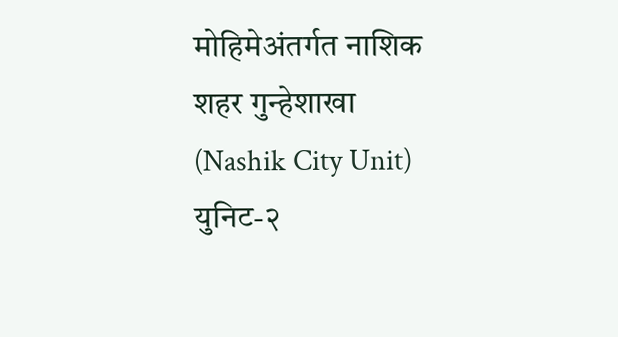मोहिमेअंतर्गत नाशिक शहर गुन्हेशाखा (Nashik City Unit) युनिट-२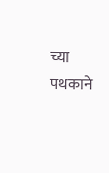च्या पथकाने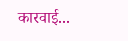कारवाई...